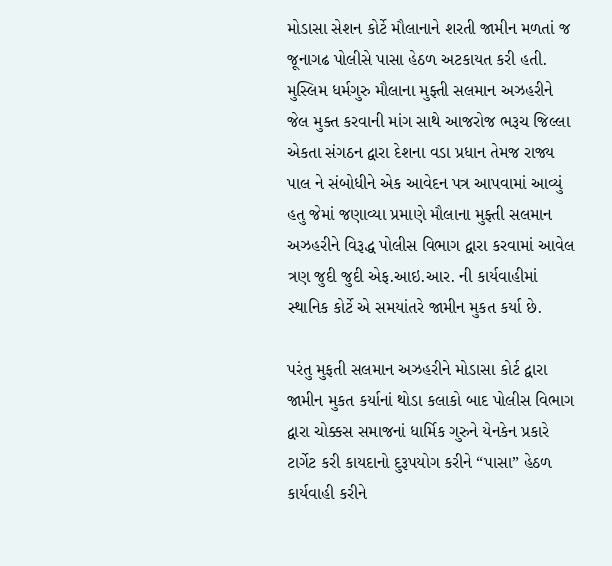મોડાસા સેશન કોર્ટે મૌલાનાને શરતી જામીન મળતાં જ જૂનાગઢ પોલીસે પાસા હેઠળ અટકાયત કરી હતી. મુસ્લિમ ધર્મગુરુ મૌલાના મુફ્તી સલમાન અઝહરીને જેલ મુક્ત કરવાની માંગ સાથે આજરોજ ભરૂચ જિલ્લા એકતા સંગઠન દ્વારા દેશના વડા પ્રધાન તેમજ રાજ્ય પાલ ને સંબોધીને એક આવેદન પત્ર આપવામાં આવ્યું હતુ જેમાં જણાવ્યા પ્રમાણે મૌલાના મુફ્તી સલમાન અઝહરીને વિરૂદ્ધ પોલીસ વિભાગ દ્વારા કરવામાં આવેલ ત્રણ જુદી જુદી એફ.આઇ.આર. ની કાર્યવાહીમાં સ્થાનિક કોર્ટે એ સમયાંતરે જામીન મુકત કર્યા છે.

પરંતુ મુફતી સલમાન અઝહરીને મોડાસા કોર્ટ દ્વારા જામીન મુકત કર્યાનાં થોડા કલાકો બાદ પોલીસ વિભાગ દ્વારા ચોક્કસ સમાજનાં ધાર્મિક ગુરુને યેનકેન પ્રકારે ટાર્ગેટ કરી કાયદાનો દુરૂપયોગ કરીને “પાસા” હેઠળ કાર્યવાહી કરીને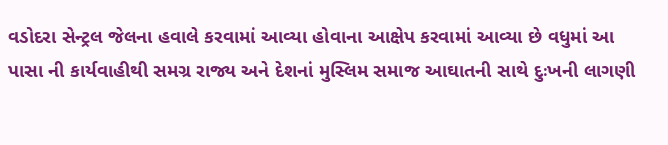વડોદરા સેન્ટ્રલ જેલના હવાલે કરવામાં આવ્યા હોવાના આક્ષેપ કરવામાં આવ્યા છે વધુમાં આ પાસા ની કાર્યવાહીથી સમગ્ર રાજ્ય અને દેશનાં મુસ્લિમ સમાજ આઘાતની સાથે દુઃખની લાગણી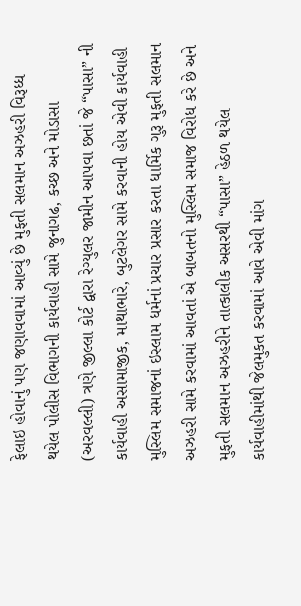ફેલાઇ હોવાનું પણ જણાવવામાં આવ્યું છે મુફતી સલમાન અઝહરી વિરૂધ્ધ થયેલ પોલીસ વિભાગની કાર્યવાહી સામે જુનાગઢ, કચ્છ અને મોડાસા (અરવલ્લી) ત્રણે જીલ્લા કોર્ટ દ્વારા રેગ્યુલર જામીન આપવા છતાં જે “પાસા” ની કાર્યવાહી અસામાજીક, માથાભારે, બુટલેગર સામે કરવાની હોય એવી કાર્યવાહી મુસ્લિમ સમાજનાં ઇસ્લામ ધર્મનાં પ્રચાર પ્રસાર કરતા ધાર્મિક ગુરૂ મુફતી સલમાન અઝહરી સામે કરવામાં આવતાં એ બાબતનો મુસ્લિમ સમાજ વિરોધ કરે છે અને મુફતી સલમાન અઝહરીને તાત્કાલીક અસરથી “પાસા” હેઠળ થયેલ કાર્યવાહીમાંથી જેલમુકત કરવામાં આવે એવી માંગ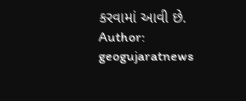કરવામાં આવી છે.
Author: geogujaratnews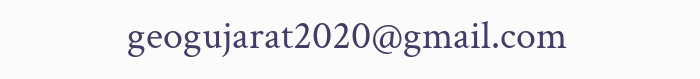geogujarat2020@gmail.com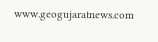www.geogujaratnews.com